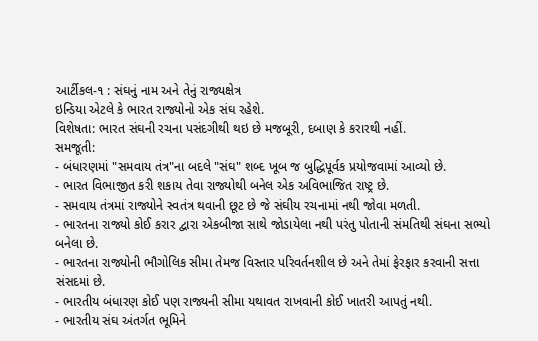આર્ટીકલ-૧ : સંઘનું નામ અને તેનું રાજ્યક્ષેત્ર
ઇન્ડિયા એટલે કે ભારત રાજ્યોનો એક સંઘ રહેશે.
વિશેષતા: ભારત સંઘની રચના પસંદગીથી થઇ છે મજબૂરી, દબાણ કે કરારથી નહીં.
સમજૂતી:
- બંધારણમાં "સમવાય તંત્ર"ના બદલે "સંઘ" શબ્દ ખૂબ જ બુદ્ધિપૂર્વક પ્રયોજવામાં આવ્યો છે.
- ભારત વિભાજીત કરી શકાય તેવા રાજ્યોથી બનેલ એક અવિભાજિત રાષ્ટ્ર છે.
- સમવાય તંત્રમાં રાજ્યોને સ્વતંત્ર થવાની છૂટ છે જે સંઘીય રચનામાં નથી જોવા મળતી.
- ભારતના રાજ્યો કોઈ કરાર દ્વારા એકબીજા સાથે જોડાયેલા નથી પરંતુ પોતાની સંમતિથી સંઘના સભ્યો બનેલા છે.
- ભારતના રાજ્યોની ભૌગોલિક સીમા તેમજ વિસ્તાર પરિવર્તનશીલ છે અને તેમાં ફેરફાર કરવાની સત્તા સંસદમાં છે.
- ભારતીય બંધારણ કોઈ પણ રાજ્યની સીમા યથાવત રાખવાની કોઈ ખાતરી આપતું નથી.
- ભારતીય સંઘ અંતર્ગત ભૂમિને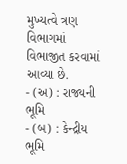મુખ્યત્વે ત્રણ વિભાગમાં વિભાજીત કરવામાં આવ્યા છે.
- (અ) : રાજ્યની ભૂમિ
- (બ) : કેન્દ્રીય ભૂમિ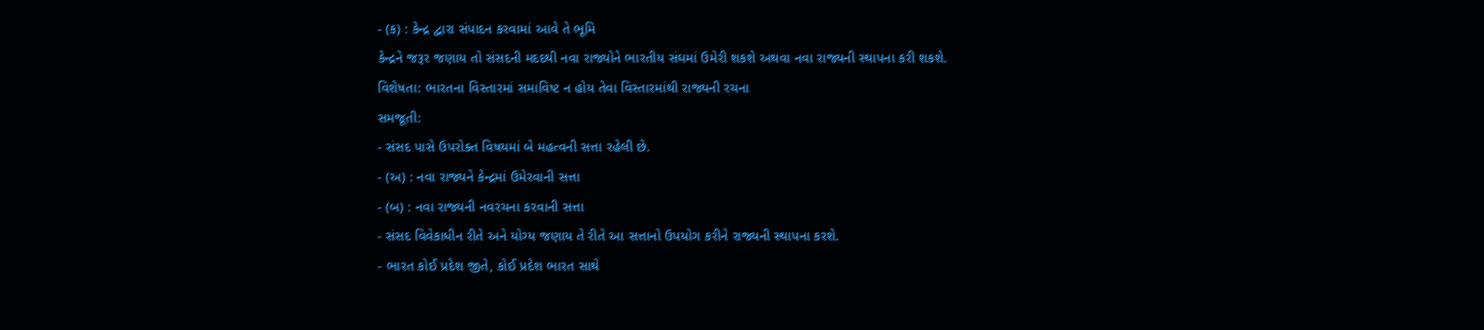- (ક) : કેન્દ્ર દ્વારા સંપાદન કરવામાં આવે તે ભૂમિ
કેન્દ્રને જરૂર જણાય તો સંસદની મદદથી નવા રાજ્યોને ભારતીય સંઘમાં ઉમેરી શકશે અથવા નવા રાજ્યની સ્થાપના કરી શકશે.
વિશેષતા: ભારતના વિસ્તારમાં સમાવિષ્ટ ન હોય તેવા વિસ્તારમાંથી રાજ્યની રચના
સમજૂતી:
- સંસદ પાસે ઉપરોક્ત વિષયમાં બે મહત્વની સત્તા રહેલી છે.
- (અ) : નવા રાજ્યને કેન્દ્રમાં ઉમેરવાની સત્તા
- (બ) : નવા રાજ્યની નવરચના કરવાની સત્તા
- સંસદ વિવેકાધીન રીતે અને યોગ્ય જણાય તે રીતે આ સત્તાનો ઉપયોગ કરીને રાજ્યની સ્થાપના કરશે.
- ભારત કોઈ પ્રદેશ જીતે, કોઈ પ્રદેશ ભારત સાથે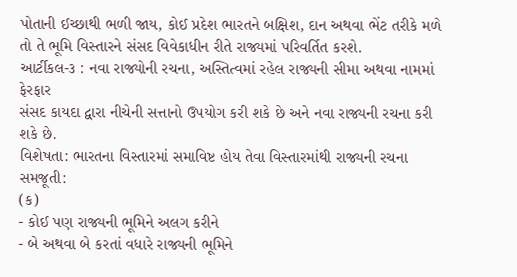પોતાની ઈચ્છાથી ભળી જાય, કોઈ પ્રદેશ ભારતને બક્ષિશ, દાન અથવા ભેંટ તરીકે મળે તો તે ભૂમિ વિસ્તારને સંસદ વિવેકાધીન રીતે રાજ્યમાં પરિવર્તિત કરશે.
આર્ટીકલ-૩ : નવા રાજ્યોની રચના, અસ્તિત્વમાં રહેલ રાજ્યની સીમા અથવા નામમાં ફેરફાર
સંસદ કાયદા દ્વારા નીચેની સત્તાનો ઉપયોગ કરી શકે છે અને નવા રાજ્યની રચના કરી શકે છે.
વિશેષતા: ભારતના વિસ્તારમાં સમાવિષ્ટ હોય તેવા વિસ્તારમાંથી રાજ્યની રચના
સમજૂતી:
(ક)
- કોઈ પણ રાજ્યની ભૂમિને અલગ કરીને
- બે અથવા બે કરતાં વધારે રાજ્યની ભૂમિને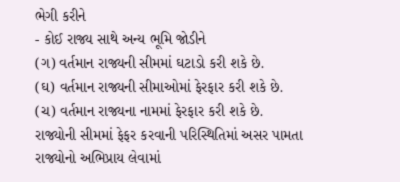ભેગી કરીને
- કોઈ રાજ્ય સાથે અન્ય ભૂમિ જોડીને
(ગ) વર્તમાન રાજ્યની સીમમાં ઘટાડો કરી શકે છે.
(ઘ) વર્તમાન રાજ્યની સીમાઓમાં ફેરફાર કરી શકે છે.
(ચ) વર્તમાન રાજ્યના નામમાં ફેરફાર કરી શકે છે.
રાજ્યોની સીમમાં ફેફર કરવાની પરિસ્થિતિમાં અસર પામતા રાજ્યોનો અભિપ્રાય લેવામાં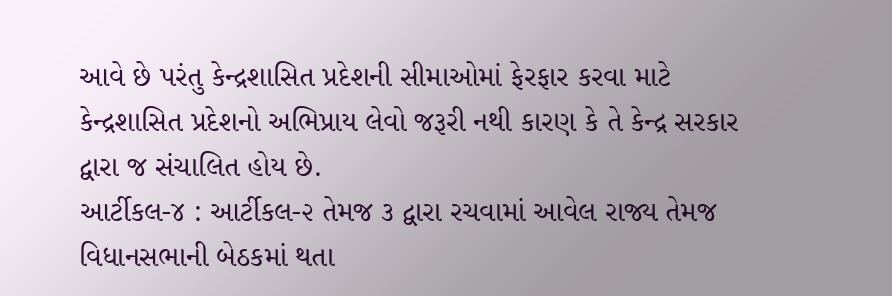આવે છે પરંતુ કેન્દ્રશાસિત પ્રદેશની સીમાઓમાં ફેરફાર કરવા માટે કેન્દ્રશાસિત પ્રદેશનો અભિપ્રાય લેવો જરૂરી નથી કારણ કે તે કેન્દ્ર સરકાર દ્વારા જ સંચાલિત હોય છે.
આર્ટીકલ-૪ : આર્ટીકલ-૨ તેમજ ૩ દ્વારા રચવામાં આવેલ રાજ્ય તેમજ વિધાનસભાની બેઠકમાં થતા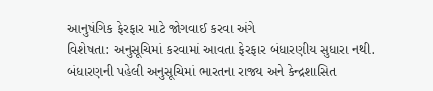આનુષંગિક ફેરફાર માટે જોગવાઈ કરવા અંગે
વિશેષતા: અનુસૂચિમાં કરવામાં આવતા ફેરફાર બંધારણીય સુધારા નથી.
બંધારણની પહેલી અનુસૂચિમાં ભારતના રાજ્ય અને કેન્દ્રશાસિત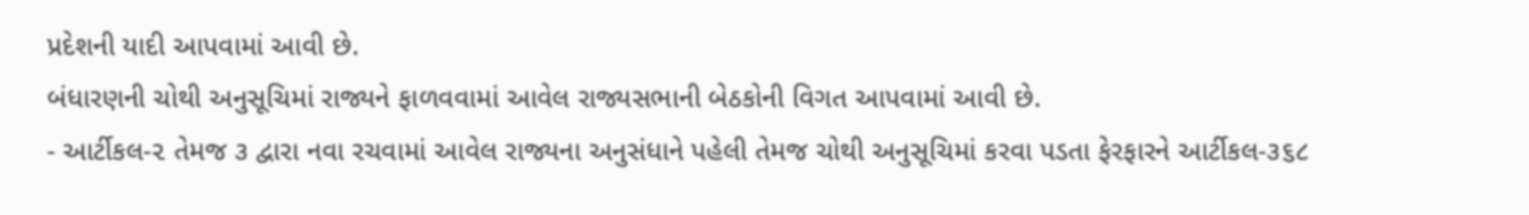પ્રદેશની યાદી આપવામાં આવી છે.
બંધારણની ચોથી અનુસૂચિમાં રાજ્યને ફાળવવામાં આવેલ રાજ્યસભાની બેઠકોની વિગત આપવામાં આવી છે.
- આર્ટીકલ-૨ તેમજ ૩ દ્વારા નવા રચવામાં આવેલ રાજ્યના અનુસંધાને પહેલી તેમજ ચોથી અનુસૂચિમાં કરવા પડતા ફેરફારને આર્ટીકલ-૩૬૮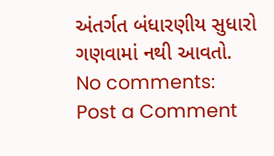અંતર્ગત બંધારણીય સુધારો ગણવામાં નથી આવતો.
No comments:
Post a Comment